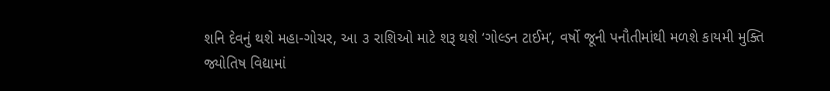શનિ દેવનું થશે મહા-ગોચર, આ ૩ રાશિઓ માટે શરૂ થશે ‘ગોલ્ડન ટાઈમ’, વર્ષો જૂની પનૌતીમાંથી મળશે કાયમી મુક્તિ
જ્યોતિષ વિદ્યામાં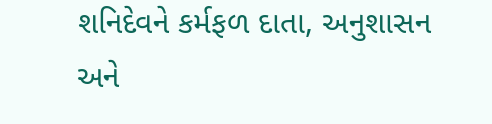શનિદેવને કર્મફળ દાતા, અનુશાસન અને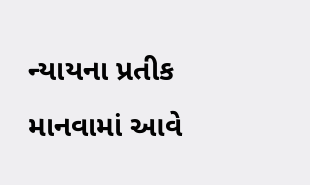ન્યાયના પ્રતીક માનવામાં આવે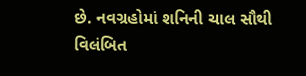છે. નવગ્રહોમાં શનિની ચાલ સૌથી વિલંબિત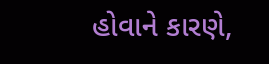હોવાને કારણે,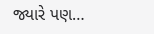જ્યારે પણ…